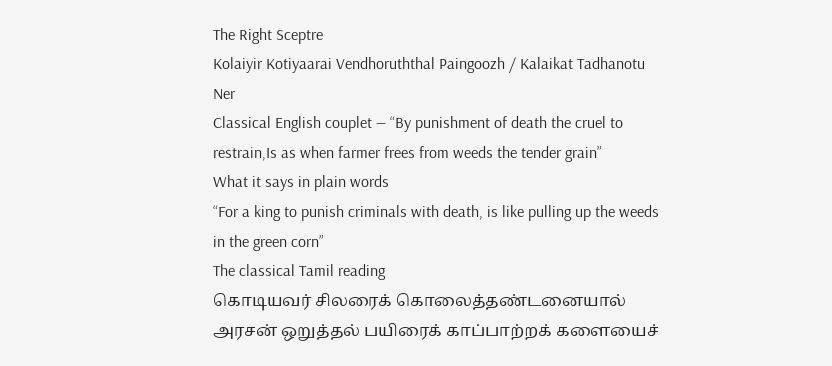The Right Sceptre
Kolaiyir Kotiyaarai Vendhoruththal Paingoozh / Kalaikat Tadhanotu Ner
Classical English couplet — “By punishment of death the cruel to restrain,Is as when farmer frees from weeds the tender grain”
What it says in plain words
“For a king to punish criminals with death, is like pulling up the weeds in the green corn”
The classical Tamil reading
கொடியவர் சிலரைக் கொலைத்தண்டனையால் அரசன் ஒறுத்தல் பயிரைக் காப்பாற்றக் களையைச்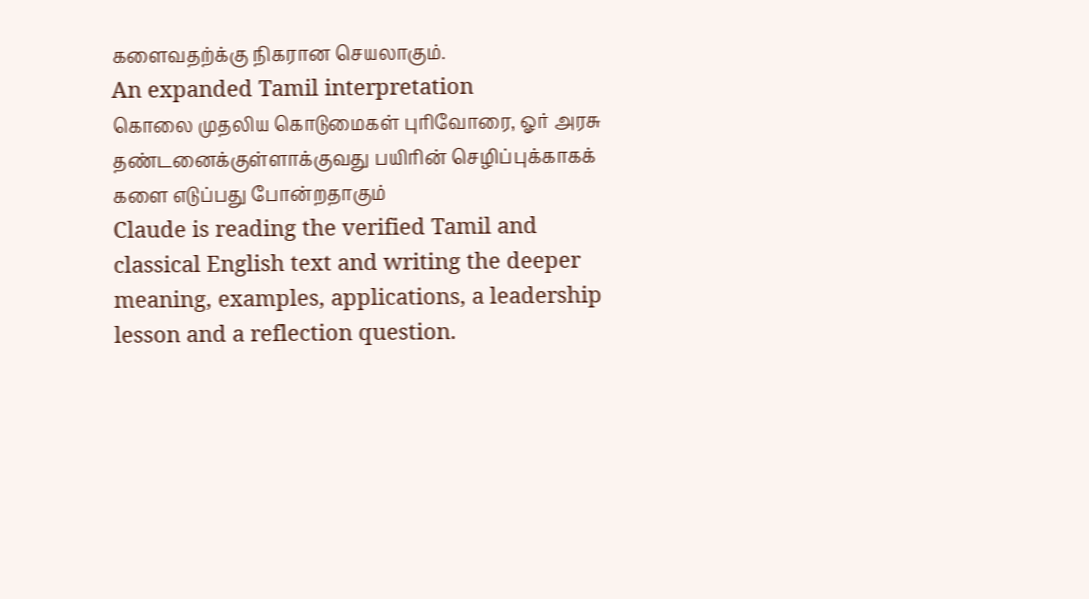களைவதற்க்கு நிகரான செயலாகும்.
An expanded Tamil interpretation
கொலை முதலிய கொடுமைகள் புரிவோரை, ஓர் அரசு தண்டனைக்குள்ளாக்குவது பயிரின் செழிப்புக்காகக் களை எடுப்பது போன்றதாகும்
Claude is reading the verified Tamil and classical English text and writing the deeper meaning, examples, applications, a leadership lesson and a reflection question.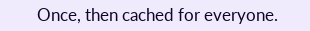Once, then cached for everyone.